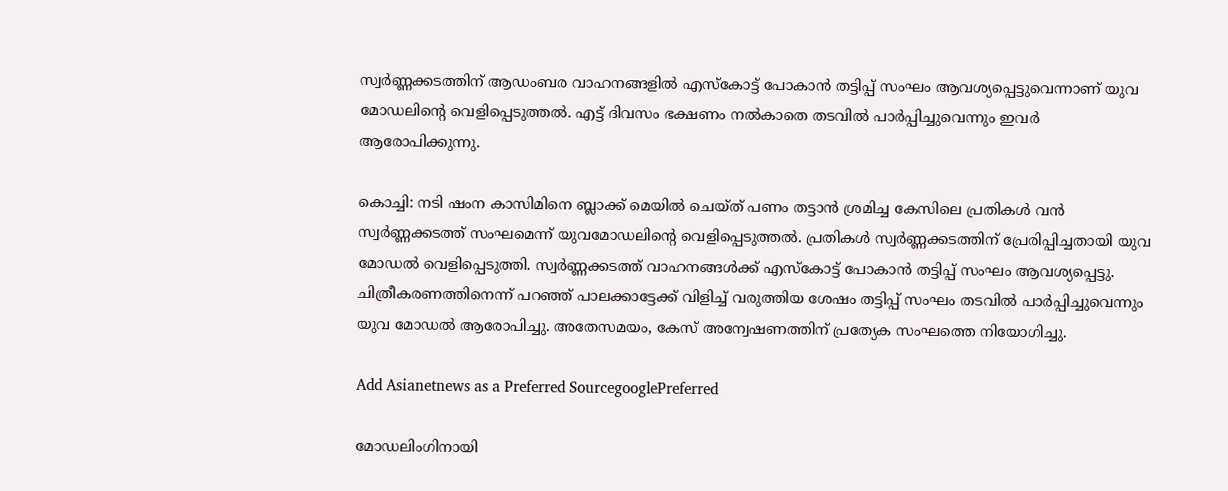സ്വർണ്ണക്കടത്തിന് ആഡംബര വാഹനങ്ങളിൽ എസ്കോട്ട് പോകാൻ തട്ടിപ്പ് സംഘം ആവശ്യപ്പെട്ടുവെന്നാണ് യുവ മോഡലിന്‍റെ വെളിപ്പെടുത്തല്‍. എട്ട് ദിവസം ഭക്ഷണം നല്‍കാതെ തടവിൽ പാർപ്പിച്ചുവെന്നും ഇവര്‍ ആരോപിക്കുന്നു.

കൊച്ചി: നടി ഷംന കാസിമിനെ ബ്ലാക്ക് മെയിൽ ചെയ്ത് പണം തട്ടാൻ ശ്രമിച്ച കേസിലെ പ്രതികൾ വൻ സ്വർണ്ണക്കടത്ത് സംഘമെന്ന് യുവമോഡലിന്‍റെ വെളിപ്പെടുത്തൽ. പ്രതികള്‍ സ്വര്‍ണ്ണക്കടത്തിന് പ്രേരിപ്പിച്ചതായി യുവ മോഡല്‍ വെളിപ്പെടുത്തി. സ്വര്‍ണ്ണക്കടത്ത് വാഹനങ്ങള്‍ക്ക് എസ്കോട്ട് പോകാന്‍ തട്ടിപ്പ് സംഘം ആവശ്യപ്പെട്ടു. ചിത്രീകരണത്തിനെന്ന് പറഞ്ഞ് പാലക്കാട്ടേക്ക് വിളിച്ച് വരുത്തിയ ശേഷം തട്ടിപ്പ് സംഘം തടവിൽ പാർപ്പിച്ചുവെന്നും യുവ മോഡല്‍ ആരോപിച്ചു. അതേസമയം, കേസ് അന്വേഷണത്തിന് പ്രത്യേക സംഘത്തെ നിയോഗിച്ചു.

Add Asianetnews as a Preferred SourcegooglePreferred

മോഡലിംഗിനായി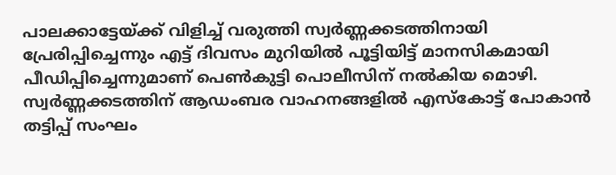പാലക്കാട്ടേയ്ക്ക് വിളിച്ച് വരുത്തി സ്വർണ്ണക്കടത്തിനായി പ്രേരിപ്പിച്ചെന്നും എട്ട് ദിവസം മുറിയിൽ പൂട്ടിയിട്ട് മാനസികമായി പീഡിപ്പിച്ചെന്നുമാണ് പെൺകുട്ടി പൊലീസിന് നൽകിയ മൊഴി. സ്വർണ്ണക്കടത്തിന് ആഡംബര വാഹനങ്ങളിൽ എസ്കോട്ട് പോകാൻ തട്ടിപ്പ് സംഘം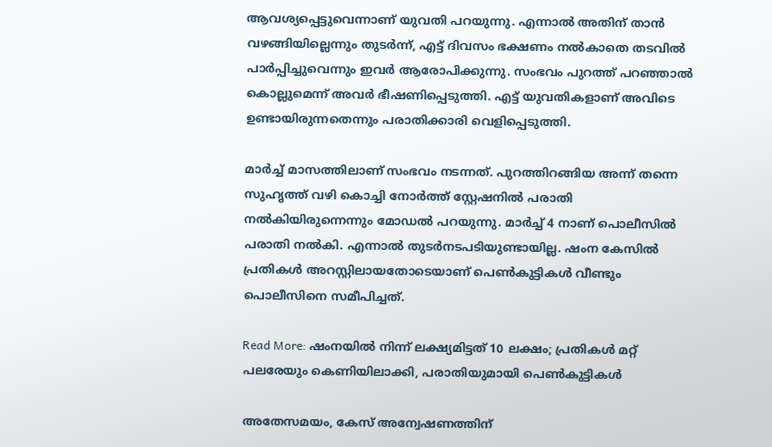ആവശ്യപ്പെട്ടുവെന്നാണ് യുവതി പറയുന്നു. എന്നാല്‍ അതിന് താൻ വഴങ്ങിയില്ലെന്നും തുടര്‍ന്ന്, എട്ട് ദിവസം ഭക്ഷണം നല്‍കാതെ തടവിൽ പാർപ്പിച്ചുവെന്നും ഇവര്‍ ആരോപിക്കുന്നു. സംഭവം പുറത്ത് പറഞ്ഞാല്‍ കൊല്ലുമെന്ന് അവര്‍ ഭീഷണിപ്പെടുത്തി. എട്ട് യുവതികളാണ് അവിടെ ഉണ്ടായിരുന്നതെന്നും പരാതിക്കാരി വെളിപ്പെടുത്തി.

മാർച്ച് മാസത്തിലാണ് സംഭവം നടന്നത്. പുറത്തിറങ്ങിയ അന്ന് തന്നെ സുഹൃത്ത് വഴി കൊച്ചി നോർത്ത് സ്റ്റേഷനിൽ പരാതി നല്‍കിയിരുന്നെന്നും മോഡല്‍ പറയുന്നു. മാർച്ച് 4 നാണ് പൊലീസിൽ പരാതി നൽകി. എന്നാൽ തുടർനടപടിയുണ്ടായില്ല. ഷംന കേസിൽ പ്രതികൾ അറസ്റ്റിലായതോടെയാണ് പെൺകുട്ടികൾ വീണ്ടും പൊലീസിനെ സമീപിച്ചത്.

Read More: ഷംനയില്‍ നിന്ന് ലക്ഷ്യമിട്ടത് 10 ലക്ഷം; പ്രതികള്‍ മറ്റ് പലരേയും കെണിയിലാക്കി, പരാതിയുമായി പെണ്‍കുട്ടികള്‍

അതേസമയം, കേസ് അന്വേഷണത്തിന്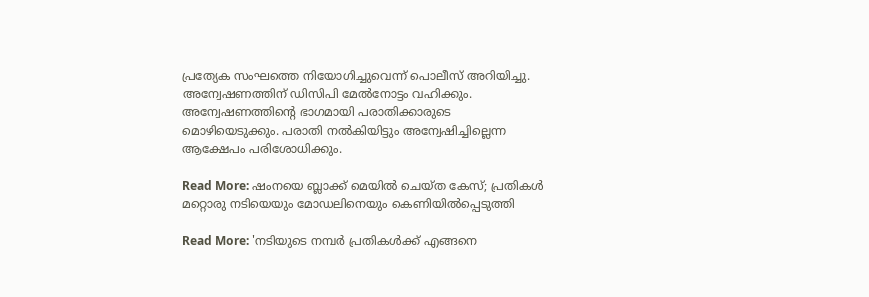പ്രത്യേക സംഘത്തെ നിയോഗിച്ചുവെന്ന് പൊലീസ് അറിയിച്ചു. അന്വേഷണത്തിന് ഡിസിപി മേല്‍നോട്ടം വഹിക്കും. അന്വേഷണത്തിന്‍റെ ഭാഗമായി പരാതിക്കാരുടെ മൊഴിയെടുക്കും. പരാതി നല്‍കിയിട്ടും അന്വേഷിച്ചില്ലെന്ന ആക്ഷേപം പരിശോധിക്കും.

Read More: ഷംനയെ ബ്ലാക്ക് മെയില്‍ ചെയ്‍ത കേസ്; പ്രതികള്‍ മറ്റൊരു നടിയെയും മോഡലിനെയും കെണിയില്‍പ്പെടുത്തി

Read More: 'നടിയുടെ നമ്പര്‍ പ്രതികള്‍ക്ക് എങ്ങനെ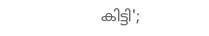കിട്ടി';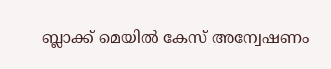ബ്ലാക്ക് മെയില്‍ കേസ് അന്വേഷണം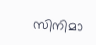സിനിമാ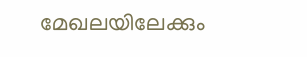മേഖലയിലേക്കും